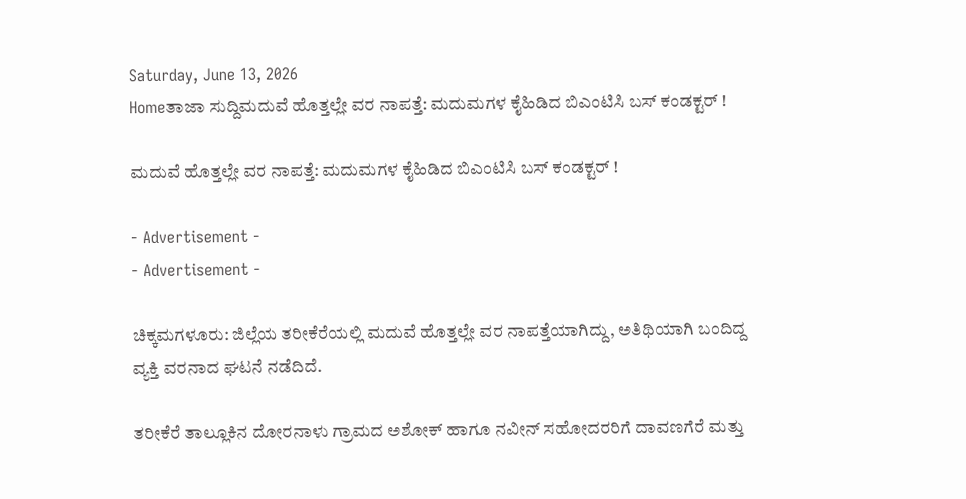Saturday, June 13, 2026
Homeತಾಜಾ ಸುದ್ದಿಮದುವೆ ಹೊತ್ತಲ್ಲೇ ವರ ನಾಪತ್ತೆ: ಮದುಮಗಳ ಕೈಹಿಡಿದ ಬಿಎಂಟಿಸಿ ಬಸ್‍ ಕಂಡಕ್ಟರ್ !

ಮದುವೆ ಹೊತ್ತಲ್ಲೇ ವರ ನಾಪತ್ತೆ: ಮದುಮಗಳ ಕೈಹಿಡಿದ ಬಿಎಂಟಿಸಿ ಬಸ್‍ ಕಂಡಕ್ಟರ್ !

- Advertisement -
- Advertisement -

ಚಿಕ್ಕಮಗಳೂರು: ಜಿಲ್ಲೆಯ ತರೀಕೆರೆಯಲ್ಲಿ ಮದುವೆ ಹೊತ್ತಲ್ಲೇ ವರ ನಾಪತ್ತೆಯಾಗಿದ್ದು, ಅತಿಥಿಯಾಗಿ ಬಂದಿದ್ದ ವ್ಯಕ್ತಿ ವರನಾದ ಘಟನೆ ನಡೆದಿದೆ.

ತರೀಕೆರೆ ತಾಲ್ಲೂಕಿನ ದೋರನಾಳು ಗ್ರಾಮದ ಅಶೋಕ್ ಹಾಗೂ ನವೀನ್ ಸಹೋದರರಿಗೆ ದಾವಣಗೆರೆ ಮತ್ತು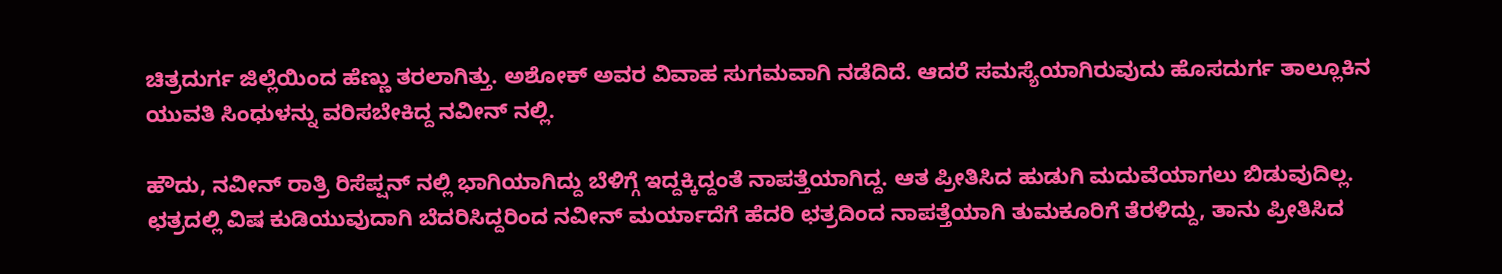ಚಿತ್ರದುರ್ಗ ಜಿಲ್ಲೆಯಿಂದ ಹೆಣ್ಣು ತರಲಾಗಿತ್ತು. ಅಶೋಕ್‌ ಅವರ ವಿವಾಹ ಸುಗಮವಾಗಿ ನಡೆದಿದೆ. ಆದರೆ ಸಮಸ್ಯೆಯಾಗಿರುವುದು ಹೊಸದುರ್ಗ ತಾಲ್ಲೂಕಿನ ಯುವತಿ ಸಿಂಧುಳನ್ನು ವರಿಸಬೇಕಿದ್ದ ನವೀನ್‌ ನಲ್ಲಿ.

ಹೌದು, ನವೀನ್ ರಾತ್ರಿ ರಿಸೆಪ್ಷನ್ ನಲ್ಲಿ ಭಾಗಿಯಾಗಿದ್ದು ಬೆಳಿಗ್ಗೆ ಇದ್ದಕ್ಕಿದ್ದಂತೆ ನಾಪತ್ತೆಯಾಗಿದ್ದ. ಆತ ಪ್ರೀತಿಸಿದ ಹುಡುಗಿ ಮದುವೆಯಾಗಲು ಬಿಡುವುದಿಲ್ಲ. ಛತ್ರದಲ್ಲಿ ವಿಷ ಕುಡಿಯುವುದಾಗಿ ಬೆದರಿಸಿದ್ದರಿಂದ ನವೀನ್ ಮರ್ಯಾದೆಗೆ ಹೆದರಿ ಛತ್ರದಿಂದ ನಾಪತ್ತೆಯಾಗಿ ತುಮಕೂರಿಗೆ ತೆರಳಿದ್ದು, ತಾನು ಪ್ರೀತಿಸಿದ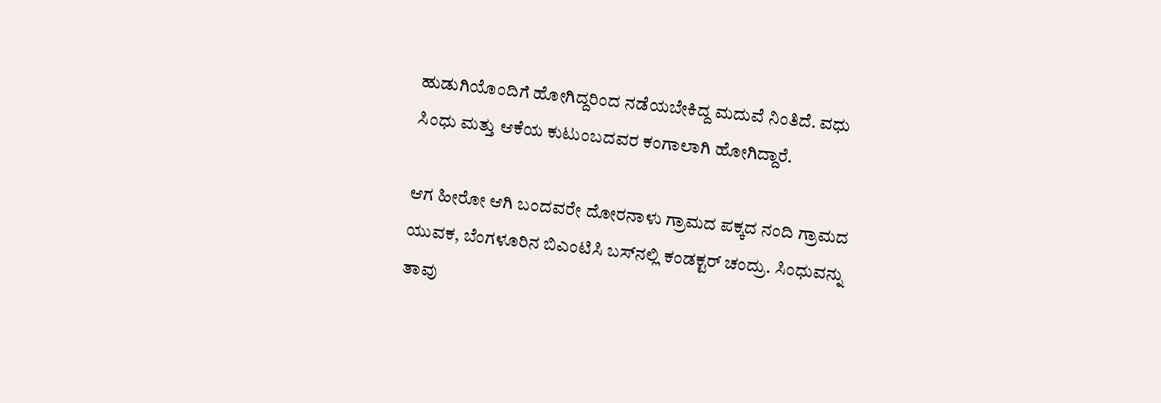ಹುಡುಗಿಯೊಂದಿಗೆ ಹೋಗಿದ್ದರಿಂದ ನಡೆಯಬೇಕಿದ್ದ ಮದುವೆ ನಿಂತಿದೆ. ವಧು ಸಿಂಧು ಮತ್ತು ಆಕೆಯ ಕುಟುಂಬದವರ ಕಂಗಾಲಾಗಿ ಹೋಗಿದ್ದಾರೆ.

ಆಗ ಹೀರೋ ಆಗಿ ಬಂದವರೇ ದೋರನಾಳು ಗ್ರಾಮದ ಪಕ್ಕದ ನಂದಿ ಗ್ರಾಮದ ಯುವಕ, ಬೆಂಗಳೂರಿನ ಬಿಎಂಟಿಸಿ ಬಸ್‍ನಲ್ಲಿ ಕಂಡಕ್ಟರ್ ಚಂದ್ರು. ಸಿಂಧುವನ್ನು ತಾವು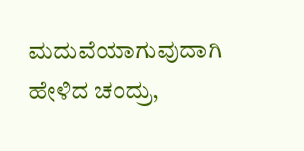ಮದುವೆಯಾಗುವುದಾಗಿ ಹೇಳಿದ ಚಂದ್ರು,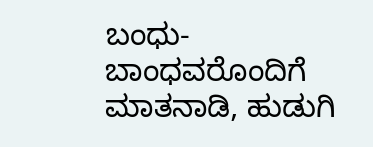ಬಂಧು-ಬಾಂಧವರೊಂದಿಗೆ ಮಾತನಾಡಿ, ಹುಡುಗಿ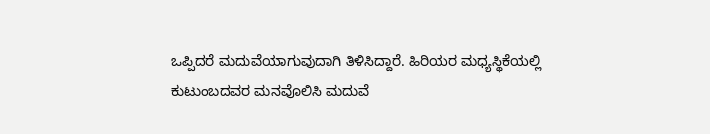ಒಪ್ಪಿದರೆ ಮದುವೆಯಾಗುವುದಾಗಿ ತಿಳಿಸಿದ್ದಾರೆ. ಹಿರಿಯರ ಮಧ್ಯಸ್ಥಿಕೆಯಲ್ಲಿ ಕುಟುಂಬದವರ ಮನವೊಲಿಸಿ ಮದುವೆ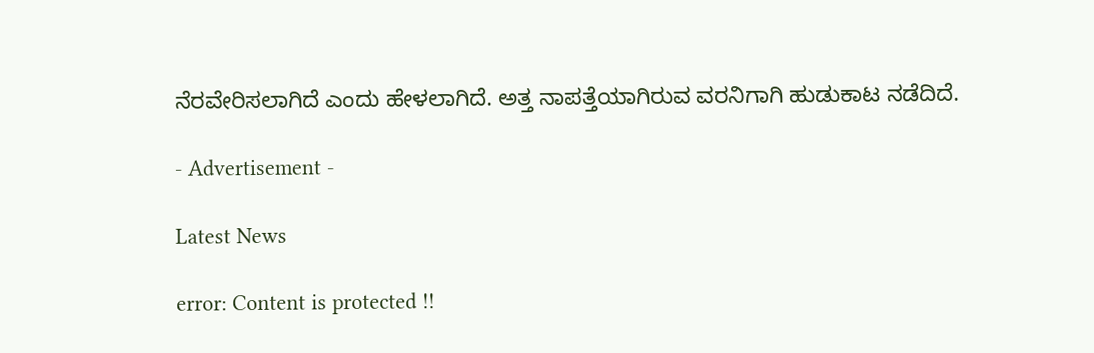ನೆರವೇರಿಸಲಾಗಿದೆ ಎಂದು ಹೇಳಲಾಗಿದೆ. ಅತ್ತ ನಾಪತ್ತೆಯಾಗಿರುವ ವರನಿಗಾಗಿ ಹುಡುಕಾಟ ನಡೆದಿದೆ.

- Advertisement -

Latest News

error: Content is protected !!